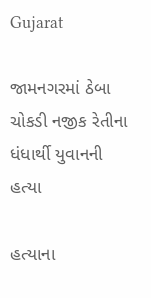Gujarat

જામનગરમાં ઠેબા ચોકડી નજીક રેતીના ધંધાર્થી યુવાનની હત્યા

હત્યાના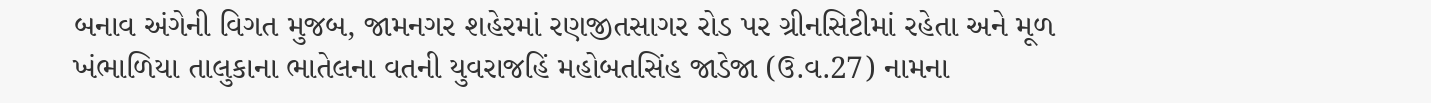બનાવ અંગેની વિગત મુજબ, જામનગર શહેરમાં રણજીતસાગર રોડ પર ગ્રીનસિટીમાં રહેતા અને મૂળ ખંભાળિયા તાલુકાના ભાતેલના વતની યુવરાજહિં મહોબતસિંહ જાડેજા (ઉ.વ.27) નામના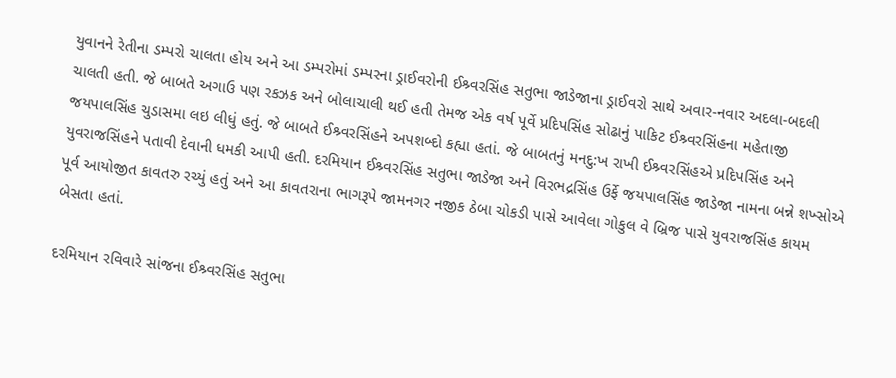યુવાનને રેતીના ડમ્પરો ચાલતા હોય અને આ ડમ્પરોમાં ડમ્પરના ડ્રાઈવરોની ઈશ્ર્વરસિંહ સતુભા જાડેજાના ડ્રાઈવરો સાથે અવાર-નવાર અદલા-બદલી ચાલતી હતી. જે બાબતે અગાઉ પણ રકઝક અને બોલાચાલી થઈ હતી તેમજ એક વર્ષ પૂર્વે પ્રદિપસિંહ સોઢાનું પાકિટ ઈશ્ર્વરસિંહના મહેતાજી જયપાલસિંહ ચુડાસમા લઇ લીધું હતું. જે બાબતે ઈશ્ર્વરસિંહને અપશબ્દો કહ્યા હતાં. જે બાબતનું મનદુ:ખ રાખી ઈશ્ર્વરસિંહએ પ્રદિપસિંહ અને યુવરાજસિંહને પતાવી દેવાની ધમકી આપી હતી. દરમિયાન ઈશ્ર્વરસિંહ સતુભા જાડેજા અને વિરભદ્રસિંહ ઉર્ફે જયપાલસિંહ જાડેજા નામના બન્ને શખ્સોએ પૂર્વ આયોજીત કાવતરુ રચ્યું હતું અને આ કાવતરાના ભાગરૂપે જામનગર નજીક ઠેબા ચોકડી પાસે આવેલા ગોકુલ વે બ્રિજ પાસે યુવરાજસિંહ કાયમ બેસતા હતાં.

દરમિયાન રવિવારે સાંજના ઈશ્ર્વરસિંહ સતુભા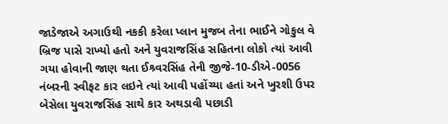જાડેજાએ અગાઉથી નકકી કરેલા પ્લાન મુજબ તેના ભાઈને ગોકુલ વે બ્રિજ પાસે રાખ્યો હતો અને યુવરાજસિંહ સહિતના લોકો ત્યાં આવી ગયા હોવાની જાણ થતા ઈશ્ર્વરસિંહ તેની જીજે-10-ડીએ-0056 નંબરની સ્વીફટ કાર લઇને ત્યાં આવી પહોંચ્યા હતાં અને ખુરશી ઉપર બેસેલા યુવરાજસિંહ સાથે કાર અથડાવી પછાડી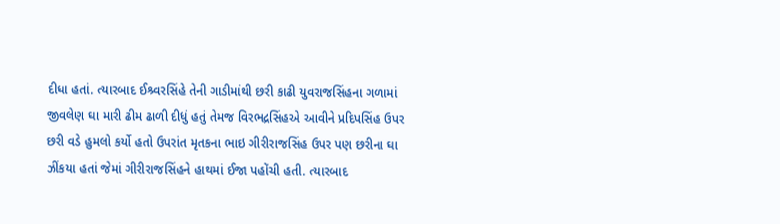દીધા હતાં. ત્યારબાદ ઈશ્ર્વરસિંહે તેની ગાડીમાંથી છરી કાઢી યુવરાજસિંહના ગળામાં જીવલેણ ઘા મારી ઢીમ ઢાળી દીધું હતું તેમજ વિરભદ્રસિંહએ આવીને પ્રદિપસિંહ ઉપર છરી વડે હુમલો કર્યો હતો ઉપરાંત મૃતકના ભાઇ ગીરીરાજસિંહ ઉપર પણ છરીના ઘા ઝીંકયા હતાં જેમાં ગીરીરાજસિંહને હાથમાં ઈજા પહોંચી હતી. ત્યારબાદ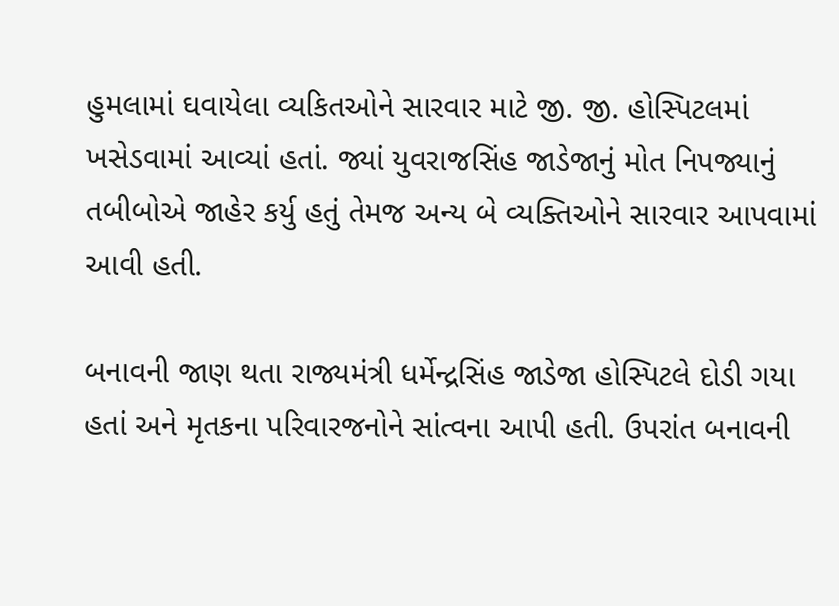હુમલામાં ઘવાયેલા વ્યકિતઓને સારવાર માટે જી. જી. હોસ્પિટલમાં ખસેડવામાં આવ્યાં હતાં. જ્યાં યુવરાજસિંહ જાડેજાનું મોત નિપજ્યાનું તબીબોએ જાહેર કર્યુ હતું તેમજ અન્ય બે વ્યક્તિઓને સારવાર આપવામાં આવી હતી.

બનાવની જાણ થતા રાજ્યમંત્રી ધર્મેન્દ્રસિંહ જાડેજા હોસ્પિટલે દોડી ગયા હતાં અને મૃતકના પરિવારજનોને સાંત્વના આપી હતી. ઉપરાંત બનાવની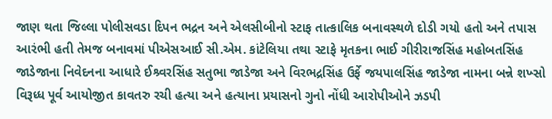જાણ થતા જિલ્લા પોલીસવડા દિપન ભદ્રન અને એલસીબીનો સ્ટાફ તાત્કાલિક બનાવસ્થળે દોડી ગયો હતો અને તપાસ આરંભી હતી તેમજ બનાવમાં પીએસઆઈ સી.એમ. કાંટેલિયા તથા સ્ટાફે મૃતકના ભાઈ ગીરીરાજસિંહ મહોબતસિંહ જાડેજાના નિવેદનના આધારે ઈશ્ર્વરસિંહ સતુભા જાડેજા અને વિરભદ્રસિંહ ઉર્ફે જયપાલસિંહ જાડેજા નામના બન્ને શખ્સો વિરૂધ્ધ પૂર્વ આયોજીત કાવતરુ રચી હત્યા અને હત્યાના પ્રયાસનો ગુનો નોંધી આરોપીઓને ઝડપી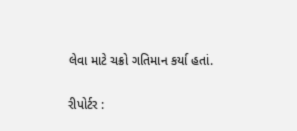લેવા માટે ચક્રો ગતિમાન કર્યા હતાં.

રીપોર્ટર :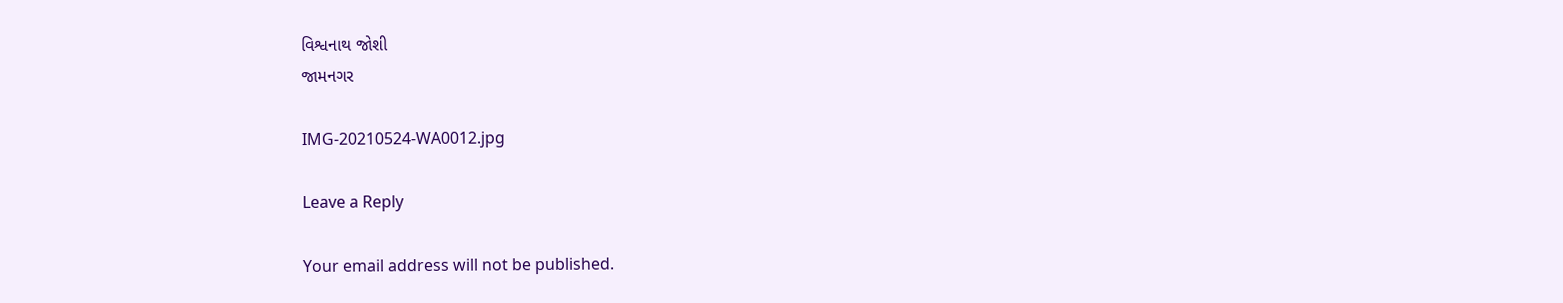વિશ્વનાથ જોશી
જામનગર

IMG-20210524-WA0012.jpg

Leave a Reply

Your email address will not be published.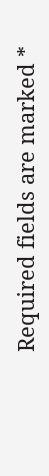Required fields are marked *